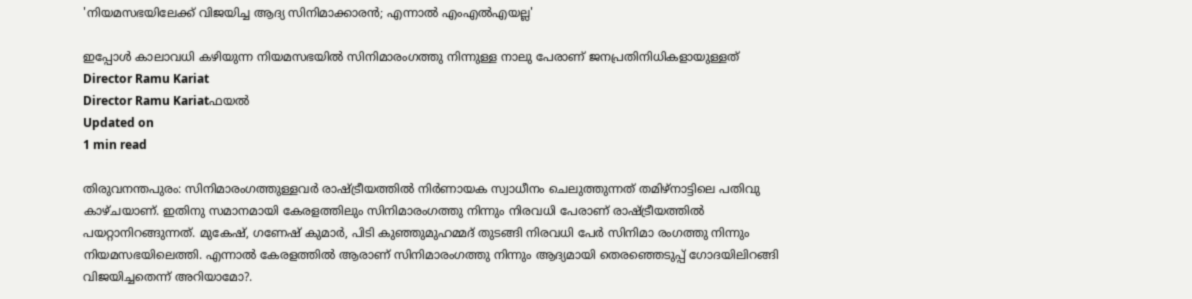'നിയമസഭയിലേക്ക് വിജയിച്ച ആദ്യ സിനിമാക്കാരന്‍; എന്നാല്‍ എംഎല്‍എയല്ല'

ഇപ്പോള്‍ കാലാവധി കഴിയുന്ന നിയമസഭയില്‍ സിനിമാരംഗത്തു നിന്നുള്ള നാലു പേരാണ് ജനപ്രതിനിധികളായുള്ളത്
Director Ramu Kariat
Director Ramu Kariatഫയൽ
Updated on
1 min read

തിരുവനന്തപുരം: സിനിമാരംഗത്തുള്ളവര്‍ രാഷ്ട്രീയത്തില്‍ നിര്‍ണായക സ്വാധീനം ചെലുത്തുന്നത് തമിഴ്‌നാട്ടിലെ പതിവു കാഴ്ചയാണ്. ഇതിനു സമാനമായി കേരളത്തിലും സിനിമാരംഗത്തു നിന്നും നിരവധി പേരാണ് രാഷ്ട്രീയത്തില്‍ പയറ്റാനിറങ്ങുന്നത്. മുകേഷ്, ഗണേഷ് കുമാര്‍, പിടി കുഞ്ഞുമുഹമ്മദ് തുടങ്ങി നിരവധി പേര്‍ സിനിമാ രംഗത്തു നിന്നും നിയമസഭയിലെത്തി. എന്നാല്‍ കേരളത്തില്‍ ആരാണ് സിനിമാരംഗത്തു നിന്നും ആദ്യമായി തെരഞ്ഞെടുപ്പ് ഗോദയിലിറങ്ങി വിജയിച്ചതെന്ന് അറിയാമോ?.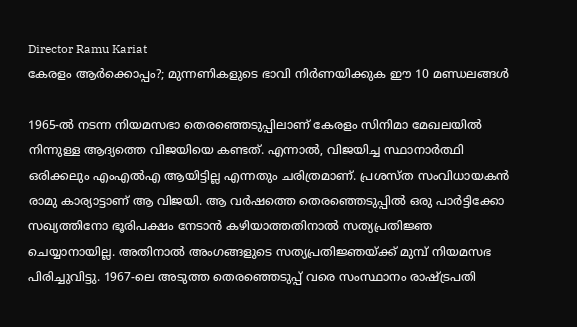Director Ramu Kariat
കേരളം ആര്‍ക്കൊപ്പം?; മുന്നണികളുടെ ഭാവി നിര്‍ണയിക്കുക ഈ 10 മണ്ഡലങ്ങള്‍

1965-ല്‍ നടന്ന നിയമസഭാ തെരഞ്ഞെടുപ്പിലാണ് കേരളം സിനിമാ മേഖലയില്‍ നിന്നുള്ള ആദ്യത്തെ വിജയിയെ കണ്ടത്. എന്നാല്‍, വിജയിച്ച സ്ഥാനാര്‍ത്ഥി ഒരിക്കലും എംഎല്‍എ ആയിട്ടില്ല എന്നതും ചരിത്രമാണ്. പ്രശസ്ത സംവിധായകന്‍ രാമു കാര്യാട്ടാണ് ആ വിജയി. ആ വര്‍ഷത്തെ തെരഞ്ഞെടുപ്പില്‍ ഒരു പാര്‍ട്ടിക്കോ സഖ്യത്തിനോ ഭൂരിപക്ഷം നേടാന്‍ കഴിയാത്തതിനാല്‍ സത്യപ്രതിജ്ഞ ചെയ്യാനായില്ല. അതിനാല്‍ അംഗങ്ങളുടെ സത്യപ്രതിജ്ഞയ്ക്ക് മുമ്പ് നിയമസഭ പിരിച്ചുവിട്ടു. 1967-ലെ അടുത്ത തെരഞ്ഞെടുപ്പ് വരെ സംസ്ഥാനം രാഷ്ട്രപതി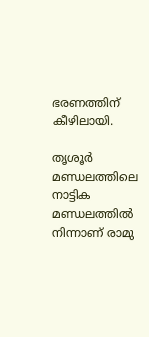ഭരണത്തിന് കീഴിലായി.

തൃശൂര്‍ മണ്ഡലത്തിലെ നാട്ടിക മണ്ഡലത്തില്‍ നിന്നാണ് രാമു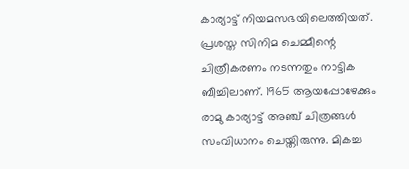കാര്യാട്ട് നിയമസഭയിലെത്തിയത്. പ്രശസ്ത സിനിമ ചെമ്മീന്റെ ചിത്രീകരണം നടന്നതും നാട്ടിക ബീച്ചിലാണ്. 1965 ആയപ്പോഴേക്കും രാമു കാര്യാട്ട് അഞ്ച് ചിത്രങ്ങള്‍ സംവിധാനം ചെയ്തിരുന്നു. മികച്ച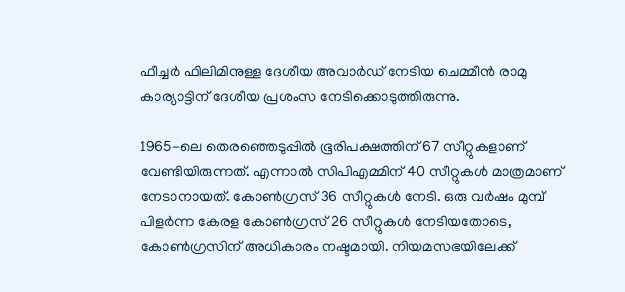ഫീച്ചര്‍ ഫിലിമിനുള്ള ദേശീയ അവാര്‍ഡ് നേടിയ ചെമ്മീന്‍ രാമു കാര്യാട്ടിന് ദേശീയ പ്രശംസ നേടിക്കൊടുത്തിരുന്നു.

1965-ലെ തെരഞ്ഞെടുപ്പില്‍ ഭൂരിപക്ഷത്തിന് 67 സീറ്റുകളാണ് വേണ്ടിയിരുന്നത്. എന്നാല്‍ സിപിഎമ്മിന് 40 സീറ്റുകള്‍ മാത്രമാണ് നേടാനായത്. കോണ്‍ഗ്രസ് 36 സീറ്റുകള്‍ നേടി. ഒരു വര്‍ഷം മുമ്പ് പിളര്‍ന്ന കേരള കോണ്‍ഗ്രസ് 26 സീറ്റുകള്‍ നേടിയതോടെ, കോണ്‍ഗ്രസിന് അധികാരം നഷ്ടമായി. നിയമസഭയിലേക്ക്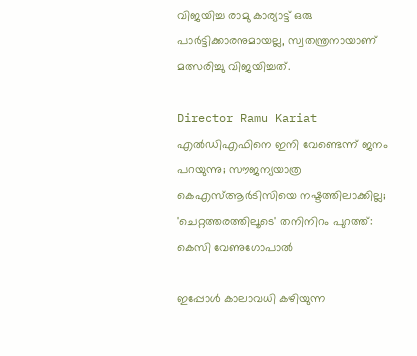വിജയിച്ച രാമു കാര്യാട്ട് ഒരു പാര്‍ട്ടിക്കാരനുമായല്ല, സ്വതന്ത്രനായാണ് മത്സരിച്ചു വിജയിച്ചത്.

Director Ramu Kariat
എല്‍ഡിഎഫിനെ ഇനി വേണ്ടെന്ന് ജനം പറയുന്നു; സൗജന്യയാത്ര കെഎസ്ആര്‍ടിസിയെ നഷ്ടത്തിലാക്കില്ല; 'ചെറ്റത്തരത്തിലൂടെ' തനിനിറം പുറത്ത്: കെസി വേണുഗോപാല്‍

ഇപ്പോള്‍ കാലാവധി കഴിയുന്ന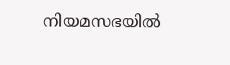നിയമസഭയില്‍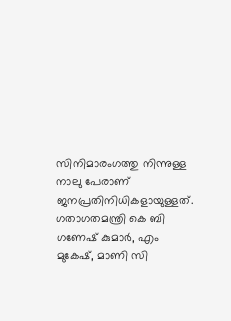സിനിമാരംഗത്തു നിന്നുള്ള നാലു പേരാണ് ജനപ്രതിനിധികളായുള്ളത്. ഗതാഗതമന്ത്രി കെ ബി ഗണേഷ് കുമാര്‍, എം മുകേഷ്, മാണി സി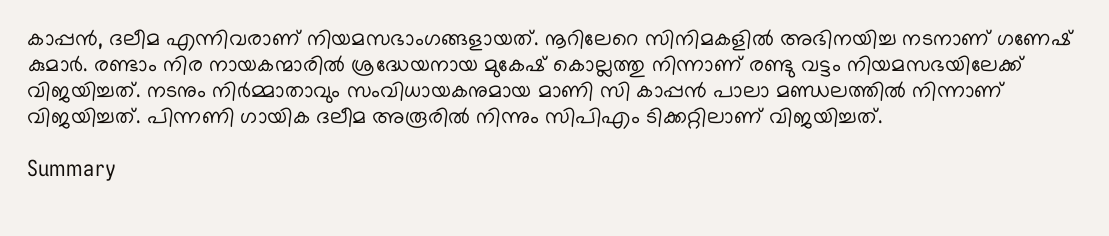കാപ്പന്‍, ദലീമ എന്നിവരാണ് നിയമസഭാംഗങ്ങളായത്. നൂറിലേറെ സിനിമകളില്‍ അഭിനയിച്ച നടനാണ് ഗണേഷ് കുമാര്‍. രണ്ടാം നിര നായകന്മാരില്‍ ശ്രദ്ധേയനായ മുകേഷ് കൊല്ലത്തു നിന്നാണ് രണ്ടു വട്ടം നിയമസഭയിലേക്ക് വിജയിച്ചത്. നടനും നിര്‍മ്മാതാവും സംവിധായകനുമായ മാണി സി കാപ്പന്‍ പാലാ മണ്ഡലത്തില്‍ നിന്നാണ് വിജയിച്ചത്. പിന്നണി ഗായിക ദലീമ അരൂരില്‍ നിന്നും സിപിഎം ടിക്കറ്റിലാണ് വിജയിച്ചത്.

Summary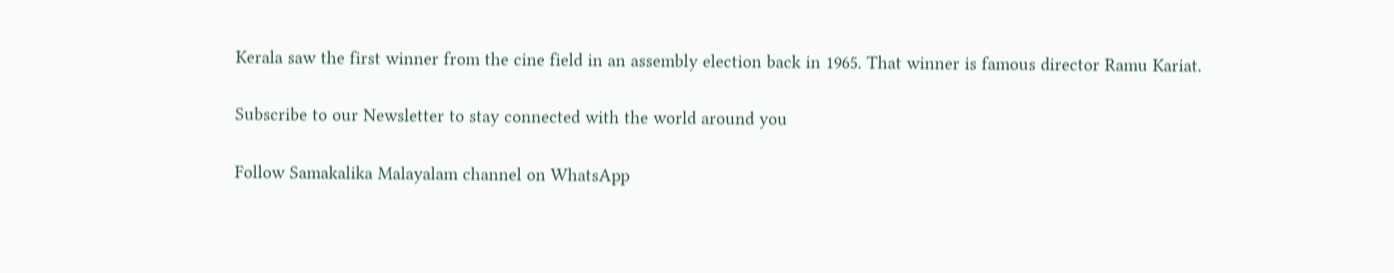Kerala saw the first winner from the cine field in an assembly election back in 1965. That winner is famous director Ramu Kariat.

Subscribe to our Newsletter to stay connected with the world around you

Follow Samakalika Malayalam channel on WhatsApp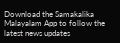Download the Samakalika Malayalam App to follow the latest news updates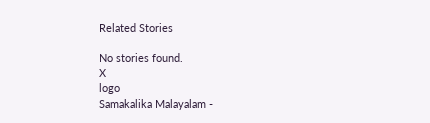Related Stories

No stories found.
X
logo
Samakalika Malayalam -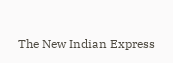The New Indian Express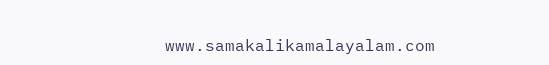www.samakalikamalayalam.com